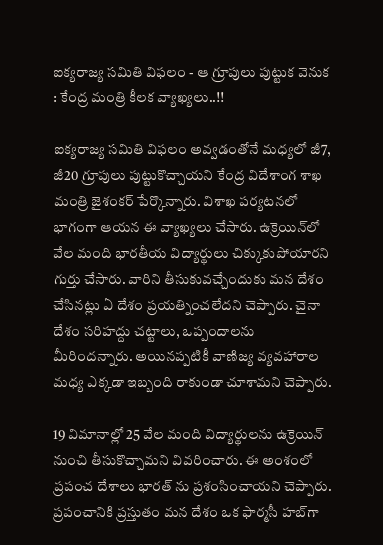ఐక్యరాజ్య సమితి విఫలం - ఆ గ్రూపులు పుట్టుక వెనుక : కేంద్ర మంత్రి కీలక వ్యాఖ్యలు..!!

ఐక్యరాజ్య సమితి విఫలం అవ్వడంతోనే మధ్యలో జీ7, జీ20 గ్రూపులు పుట్టుకొచ్చాయని కేంద్ర విదేశాంగ శాఖ మంత్రి జైశంకర్‌ పేర్కొన్నారు. విశాఖ పర్యటనలో భాగంగా ఆయన ఈ వ్యాఖ్యలు చేసారు. ఉక్రెయిన్‌లో వేల మంది భారతీయ విద్యార్థులు చిక్కుకుపోయారని గుర్తు చేసారు. వారిని తీసుకువచ్చేందుకు మన దేశం చేసినట్లు ఏ దేశం ప్రయత్నించలేదని చెప్పారు. చైనా దేశం సరిహద్దు చట్టాలు, ఒప్పందాలను మీరిందన్నారు. అయినప్పటికీ వాణిజ్య వ్యవహారాల మధ్య ఎక్కడా ఇబ్బంది రాకుండా చూశామని చెప్పారు.

19 విమానాల్లో 25 వేల మంది విద్యార్థులను ఉక్రెయిన్ నుంచి తీసుకొచ్చామని వివరించారు. ఈ అంశంలో ప్రపంచ దేశాలు భారత్ ను ప్రశంసించాయని చెప్పారు. ప్రపంచానికి ప్రస్తుతం మన దేశం ఒక ఫార్మసీ హబ్‌గా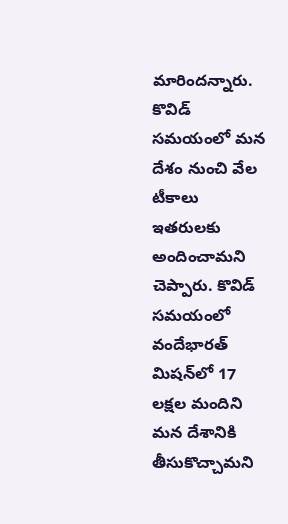మారిందన్నారు. కొవిడ్‌ సమయంలో మన దేశం నుంచి వేల టీకాలు ఇతరులకు అందించామని చెప్పారు. కొవిడ్‌ సమయంలో వందేభారత్‌ మిషన్‌లో 17 లక్షల మందిని మన దేశానికి తీసుకొచ్చామని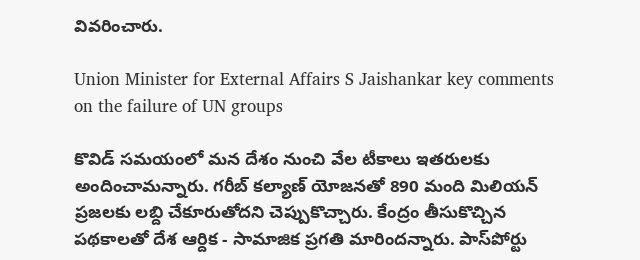వివరించారు.

Union Minister for External Affairs S Jaishankar key comments on the failure of UN groups

కొవిడ్‌ సమయంలో మన దేశం నుంచి వేల టీకాలు ఇతరులకు అందించామన్నారు. గరీబ్‌ కల్యాణ్‌ యోజనతో 890 మంది మిలియన్‌ ప్రజలకు లబ్ది చేకూరుతోదని చెప్పుకొచ్చారు. కేంద్రం తీసుకొచ్చిన పథకాలతో దేశ ఆర్దిక - సామాజిక ప్రగతి మారిందన్నారు. పాస్‌పోర్టు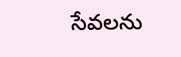సేవలను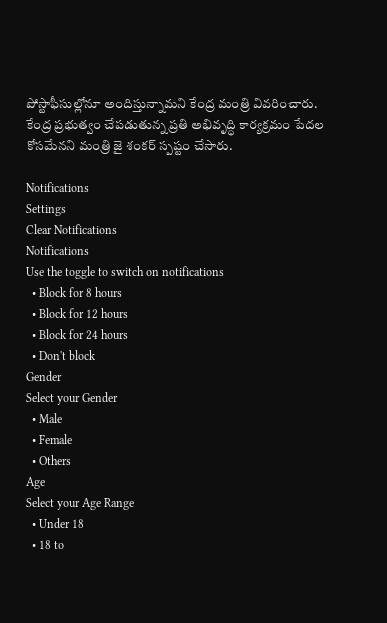పోస్టాఫీసుల్లోనూ అందిస్తున్నామని కేంద్ర మంత్రి వివరించారు. కేంద్ర ప్రభుత్వం చేపడుతున్న ప్రతి అభివృద్ధి కార్యక్రమం పేదల కోసమేనని మంత్రి జై శంకర్ స్పష్టం చేసారు.

Notifications
Settings
Clear Notifications
Notifications
Use the toggle to switch on notifications
  • Block for 8 hours
  • Block for 12 hours
  • Block for 24 hours
  • Don't block
Gender
Select your Gender
  • Male
  • Female
  • Others
Age
Select your Age Range
  • Under 18
  • 18 to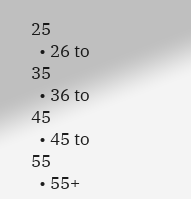25
  • 26 to 35
  • 36 to 45
  • 45 to 55
  • 55+